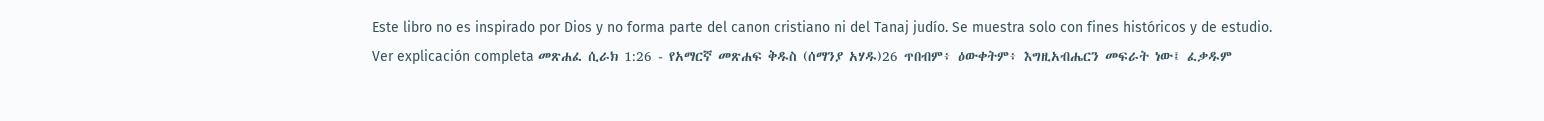Este libro no es inspirado por Dios y no forma parte del canon cristiano ni del Tanaj judío. Se muestra solo con fines históricos y de estudio. Ver explicación completa መጽሐፈ ሲራክ 1:26 - የአማርኛ መጽሐፍ ቅዱስ (ሰማንያ አሃዱ)26 ጥበብም፥ ዕውቀትም፥ እግዚአብሔርን መፍራት ነው፤ ፈቃዱም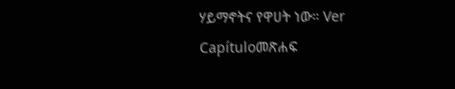ሃይማኖትና የዋሀት ነው። Ver Capítuloመጽሐፍ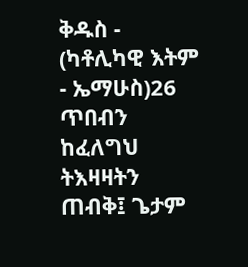ቅዱስ - (ካቶሊካዊ እትም - ኤማሁስ)26 ጥበብን ከፈለግህ ትእዛዛትን ጠብቅ፤ ጌታም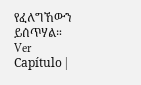የፈለግኸውን ይሰጥሃል። Ver Capítulo |